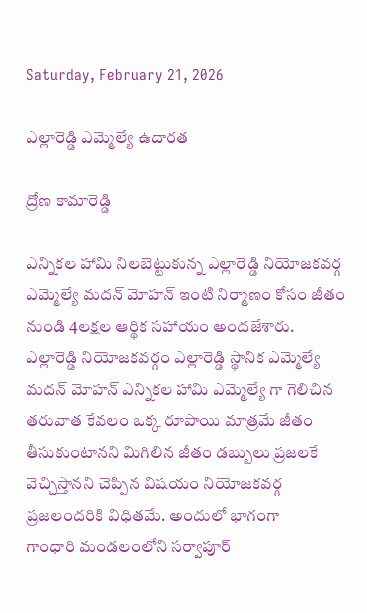Saturday, February 21, 2026

ఎల్లారెడ్డి ఎమ్మెల్యే ఉదారత

ద్రోణ కామారెడ్డి

ఎన్నికల హామి నిలబెట్టుకున్న ఎల్లారెడ్డి నియోజకవర్గ ఎమ్మెల్యే మదన్ మోహన్ ఇంటి నిర్మాణం కోసం జీతం నుండి 4లక్షల ఆర్థిక సహాయం అందజేశారు.
ఎల్లారెడ్డి నియోజకవర్గం ఎల్లారెడ్డి స్థానిక ఎమ్మెల్యే మదన్ మోహన్ ఎన్నికల హామి ఎమ్మెల్యే గా గెలిచిన తరువాత కేవలం ఒక్క రూపాయి మాత్రమే జీతం తీసుకుంటానని మిగిలిన జీతం డబ్బులు ప్రజలకే వెచ్చిస్తానని చెప్పిన విషయం నియోజకవర్గ ప్రజలందరికి విధితమే. అందులో భాగంగా
గాంధారి మండలంలోని సర్వాపూర్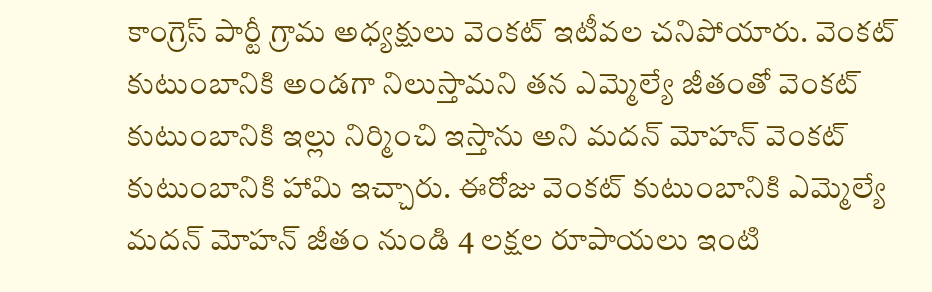కాంగ్రెస్ పార్టీ గ్రామ అధ్యక్షులు వెంకట్ ఇటీవల చనిపోయారు. వెంకట్ కుటుంబానికి అండగా నిలుస్తామని తన ఎమ్మెల్యే జీతంతో వెంకట్ కుటుంబానికి ఇల్లు నిర్మించి ఇస్తాను అని మదన్ మోహన్ వెంకట్ కుటుంబానికి హామి ఇచ్చారు. ఈరోజు వెంకట్ కుటుంబానికి ఎమ్మెల్యే మదన్ మోహన్ జీతం నుండి 4 లక్షల రూపాయలు ఇంటి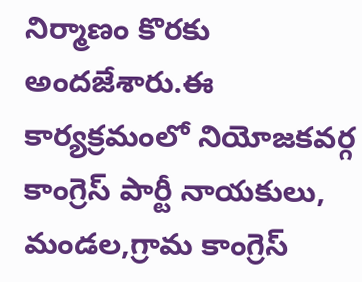నిర్మాణం కొరకు అందజేశారు.ఈ కార్యక్రమంలో నియోజకవర్గ కాంగ్రెస్ పార్టీ నాయకులు, మండల,గ్రామ కాంగ్రెస్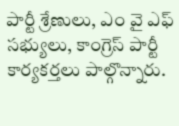పార్టీ శ్రేణులు, ఎం వై ఎఫ్ సభ్యులు, కాంగ్రెస్ పార్టీ కార్యకర్తలు పాల్గొన్నారు.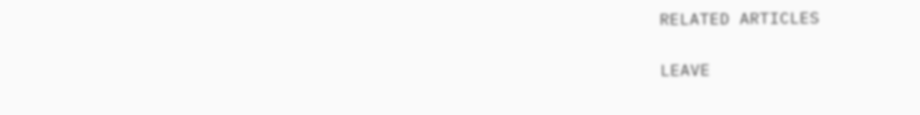RELATED ARTICLES

LEAVE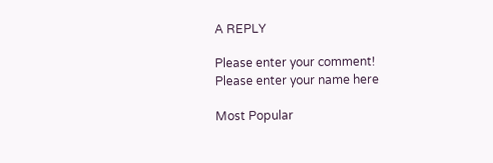A REPLY

Please enter your comment!
Please enter your name here

Most Popular